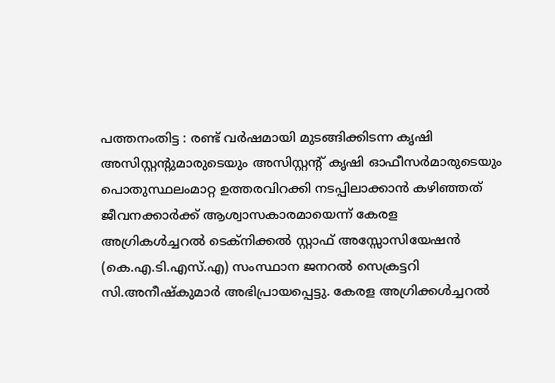പത്തനംതിട്ട : രണ്ട് വർഷമായി മുടങ്ങിക്കിടന്ന കൃഷി അസിസ്റ്റൻ്റുമാരുടെയും അസിസ്റ്റൻ്റ് കൃഷി ഓഫീസർമാരുടെയും പൊതുസ്ഥലംമാറ്റ ഉത്തരവിറക്കി നടപ്പിലാക്കാൻ കഴിഞ്ഞത് ജീവനക്കാർക്ക് ആശ്വാസകാരമായെന്ന് കേരള അഗ്രികൾച്ചറൽ ടെക്നിക്കൽ സ്റ്റാഫ് അസ്സോസിയേഷൻ (കെ.എ.ടി.എസ്.എ) സംസ്ഥാന ജനറൽ സെക്രട്ടറി സി.അനീഷ്കുമാർ അഭിപ്രായപ്പെട്ടു. കേരള അഗ്രിക്കൾച്ചറൽ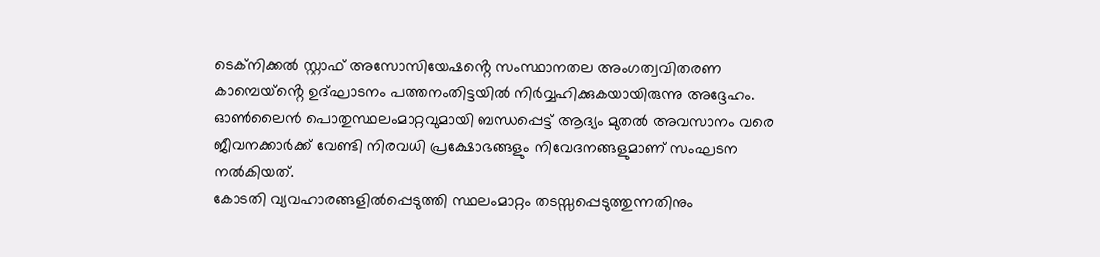ടെക്നിക്കൽ സ്റ്റാഫ് അസോസിയേഷൻ്റെ സംസ്ഥാനതല അംഗത്വവിതരണ കാമ്പെയ്ൻ്റെ ഉദ്ഘാടനം പത്തനംതിട്ടയിൽ നിർവ്വഹിക്കുകയായിരുന്നു അദ്ദേഹം. ഓൺലൈൻ പൊതുസ്ഥലംമാറ്റവുമായി ബന്ധപ്പെട്ട് ആദ്യം മുതൽ അവസാനം വരെ ജീവനക്കാർക്ക് വേണ്ടി നിരവധി പ്രക്ഷോഭങ്ങളും നിവേദനങ്ങളുമാണ് സംഘടന നൽകിയത്.
കോടതി വ്യവഹാരങ്ങളിൽപ്പെടുത്തി സ്ഥലംമാറ്റം തടസ്സപ്പെടുത്തുന്നതിനും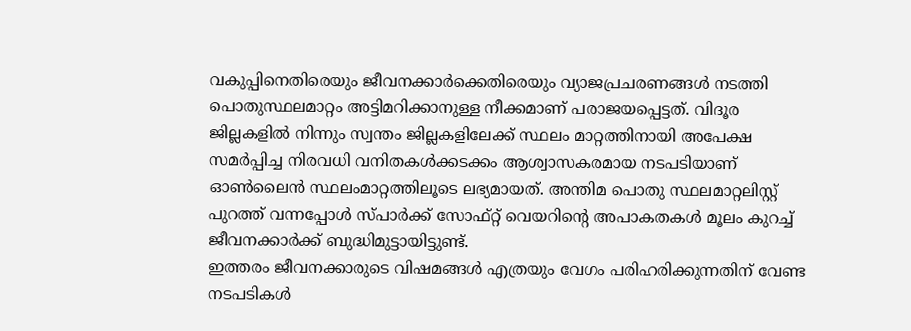വകുപ്പിനെതിരെയും ജീവനക്കാർക്കെതിരെയും വ്യാജപ്രചരണങ്ങൾ നടത്തി പൊതുസ്ഥലമാറ്റം അട്ടിമറിക്കാനുള്ള നീക്കമാണ് പരാജയപ്പെട്ടത്. വിദൂര ജില്ലകളിൽ നിന്നും സ്വന്തം ജില്ലകളിലേക്ക് സ്ഥലം മാറ്റത്തിനായി അപേക്ഷ സമർപ്പിച്ച നിരവധി വനിതകൾക്കടക്കം ആശ്വാസകരമായ നടപടിയാണ് ഓൺലൈൻ സ്ഥലംമാറ്റത്തിലൂടെ ലഭ്യമായത്. അന്തിമ പൊതു സ്ഥലമാറ്റലിസ്റ്റ് പുറത്ത് വന്നപ്പോൾ സ്പാർക്ക് സോഫ്റ്റ് വെയറിൻ്റെ അപാകതകൾ മൂലം കുറച്ച് ജീവനക്കാർക്ക് ബുദ്ധിമുട്ടായിട്ടുണ്ട്.
ഇത്തരം ജീവനക്കാരുടെ വിഷമങ്ങൾ എത്രയും വേഗം പരിഹരിക്കുന്നതിന് വേണ്ട നടപടികൾ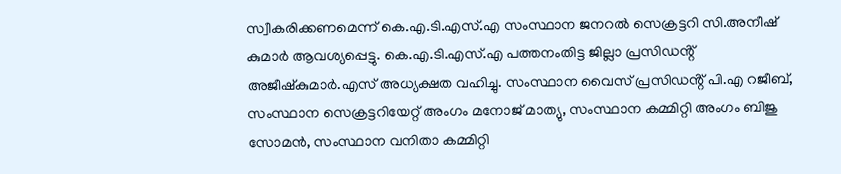സ്വീകരിക്കണമെന്ന് കെ.എ.ടി.എസ്.എ സംസ്ഥാന ജനറൽ സെക്രട്ടറി സി.അനീഷ് കുമാർ ആവശ്യപ്പെട്ടു. കെ.എ.ടി.എസ്.എ പത്തനംതിട്ട ജില്ലാ പ്രസിഡൻ്റ് അജീഷ്കുമാർ.എസ് അധ്യക്ഷത വഹിച്ചു. സംസ്ഥാന വൈസ് പ്രസിഡൻ്റ് പി.എ റജീബ്, സംസ്ഥാന സെക്രട്ടറിയേറ്റ് അംഗം മനോജ് മാത്യു, സംസ്ഥാന കമ്മിറ്റി അംഗം ബിജു സോമൻ, സംസ്ഥാന വനിതാ കമ്മിറ്റി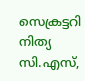സെക്രട്ടറി നിത്യ സി.എസ്,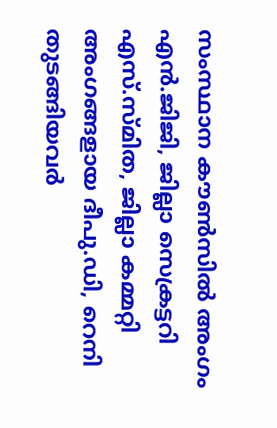സംസ്ഥാന കൗൺസിൽ അംഗം എൻ.ജിജി, ജില്ലാ സെക്രട്ടറി എസ്.സ്മിത, ജില്ലാ കമ്മറ്റി അംഗങ്ങളായ ദീപു.ഡി, റെനി തുടങ്ങിയവർ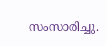സംസാരിച്ചു.